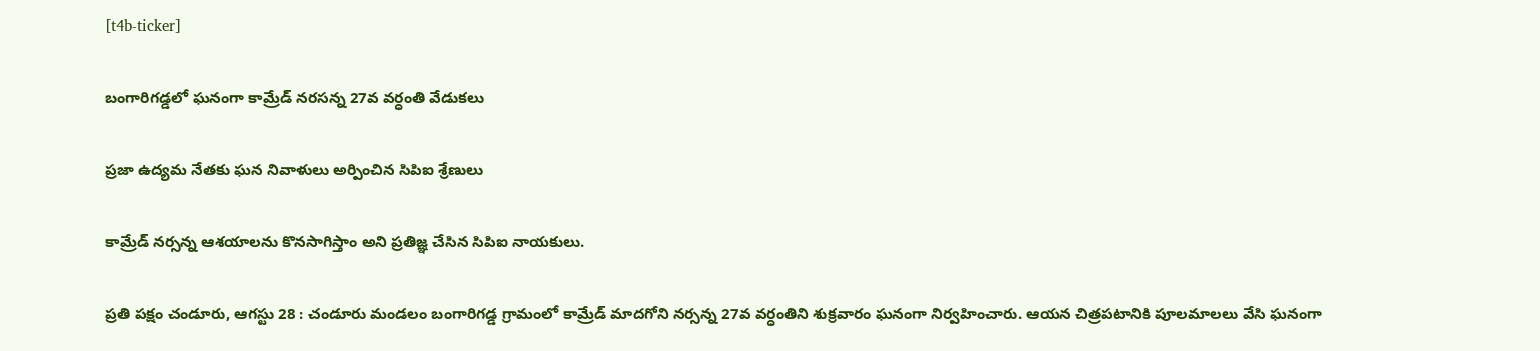[t4b-ticker]

బంగారిగడ్డలో ఘనంగా కామ్రేడ్ నరసన్న 27వ వర్ధంతి వేడుకలు

ప్రజా ఉద్యమ నేతకు ఘన నివాళులు అర్పించిన సిపిఐ శ్రేణులు

కామ్రేడ్ నర్సన్న ఆశయాలను కొనసాగిస్తాం అని ప్రతిజ్ఞ చేసిన సిపిఐ నాయకులు.

ప్రతి పక్షం చండూరు, ఆగస్టు 28 : చండూరు మండలం బంగారిగడ్డ గ్రామంలో కామ్రేడ్ మాదగోని నర్సన్న 27వ వర్ధంతిని శుక్రవారం ఘనంగా నిర్వ‌హించారు. ఆయన చిత్రపటానికి పూలమాలలు వేసి ఘనంగా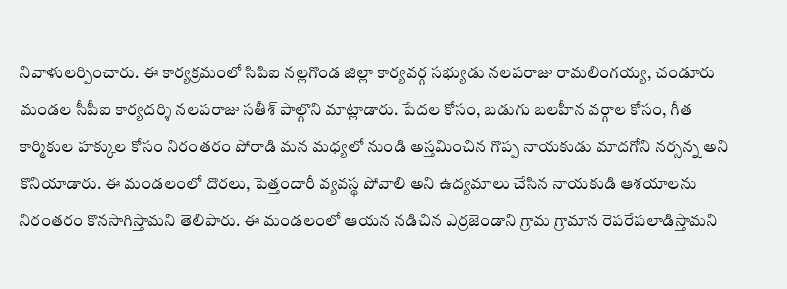నివాళులర్పించారు. ఈ కార్యక్రమంలో సిపిఐ నల్లగొండ జిల్లా కార్యవర్గ సభ్యుడు నలపరాజు రామలింగయ్య, చండూరు మండల సీపీఐ కార్యదర్శి నలపరాజు సతీశ్‌ పాల్గొని మాట్లాడారు. పేదల కోసం, బడుగు బలహీన వర్గాల కోసం, గీత కార్మికుల హక్కుల కోసం నిరంతరం పోరాడి మన మధ్యలో నుండి అస్తమించిన గొప్ప నాయకుడు మాదగోని నర్సన్న అని కొనియాడారు. ఈ మండలంలో దొరలు, పెత్తందారీ వ్యవస్థ పోవాలి అని ఉద్యమాలు చేసిన నాయకుడి ఆశయాలను నిరంతరం కొనసాగిస్తామ‌ని తెలిపారు. ఈ మండలంలో ఆయన నడిచిన ఎర్రజెండాని గ్రామ గ్రామాన రెపరేపలాడిస్తామ‌ని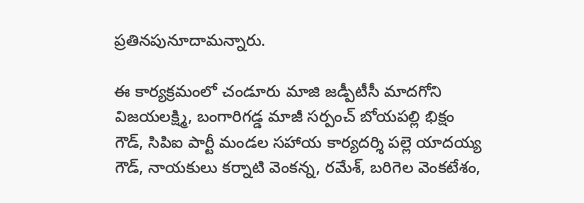ప్రతినపునూదామ‌న్నారు.

ఈ కార్యక్రమంలో చండూరు మాజి జడ్పీటీసీ మాదగోని విజయలక్ష్మి, బంగారిగడ్డ మాజీ సర్పంచ్ బోయపల్లి భిక్షం గౌడ్, సిపిఐ పార్టీ మండల సహాయ కార్యదర్శి పల్లె యాదయ్య గౌడ్, నాయకులు కర్నాటి వెంకన్న, రమేశ్‌, బరిగెల వెంకటేశం,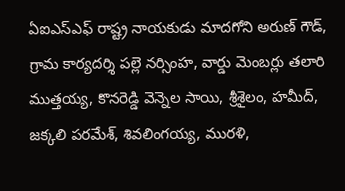ఏఐఎస్ఎఫ్ రాష్ట్ర నాయకుడు మాదగోని అరుణ్ గౌడ్, గ్రామ కార్యదర్శి పల్లె నర్సింహ, వార్డు మెంబ‌ర్లు తలారి ముత్తయ్య, కొనరెడ్డి వెన్నెల సాయి, శ్రీశైలం, హమీద్, జక్కలి పరమేశ్‌, శివలింగయ్య, మురళి,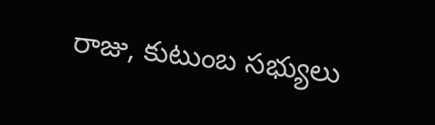రాజు, కుటుంబ సభ్యులు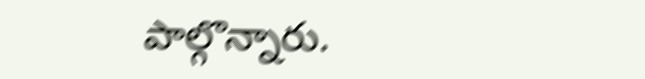పాల్గొన్నారు.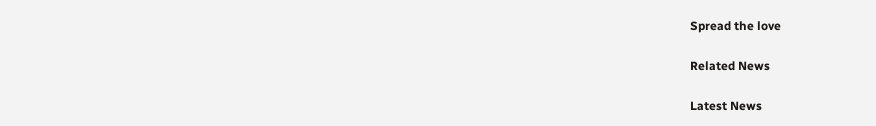Spread the love

Related News

Latest News